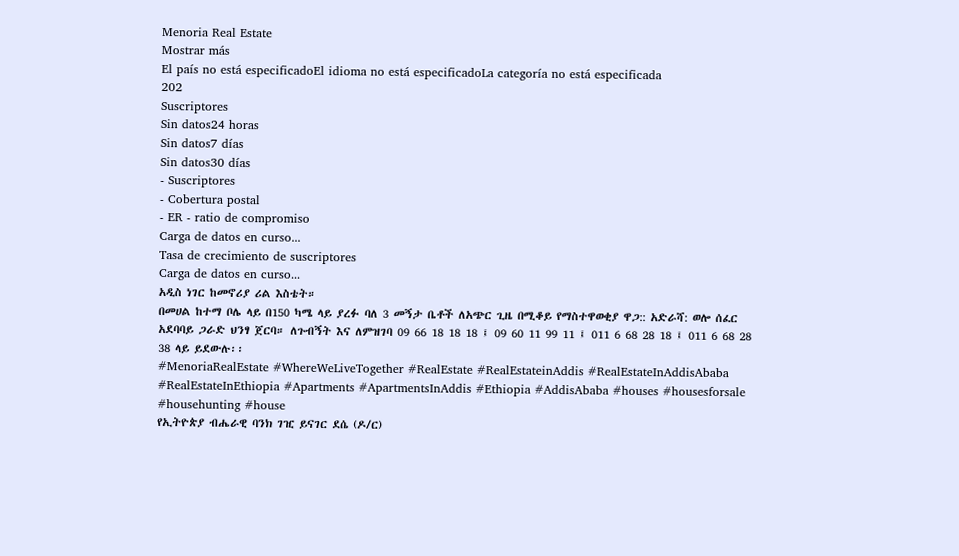Menoria Real Estate
Mostrar más
El país no está especificadoEl idioma no está especificadoLa categoría no está especificada
202
Suscriptores
Sin datos24 horas
Sin datos7 días
Sin datos30 días
- Suscriptores
- Cobertura postal
- ER - ratio de compromiso
Carga de datos en curso...
Tasa de crecimiento de suscriptores
Carga de datos en curso...
አዲስ ነገር ከመኖሪያ ሪል እስቴት።
በመሀል ከተማ ቦሌ ላይ በ150 ካሜ ላይ ያረፉ ባለ 3 መኝታ ቤቶች ለአጭር ጊዜ በሚቆይ የማስተዋወቂያ ዋጋ:: አድራሻ: ወሎ ሰፈር አደባባይ ጋራድ ህንፃ ጀርባ። ለጉብኝት እና ለምዝገባ 09 66 18 18 18 ፤ 09 60 11 99 11 ፤ 011 6 68 28 18 ፤ 011 6 68 28 38 ላይ ይደውሉ፡፡
#MenoriaRealEstate #WhereWeLiveTogether #RealEstate #RealEstateinAddis #RealEstateInAddisAbaba #RealEstateInEthiopia #Apartments #ApartmentsInAddis #Ethiopia #AddisAbaba #houses #housesforsale #househunting #house
የኢትዮጵያ ብሔራዊ ባንክ ገዢ ይናገር ደሴ (ዶ/ር)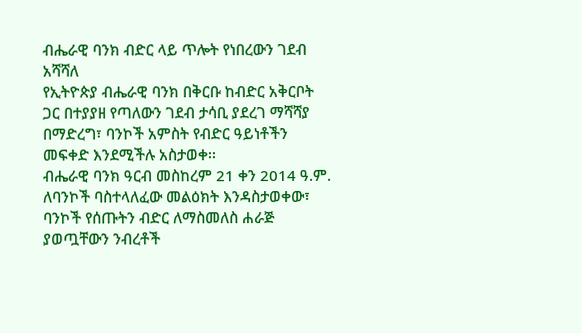ብሔራዊ ባንክ ብድር ላይ ጥሎት የነበረውን ገደብ አሻሻለ
የኢትዮጵያ ብሔራዊ ባንክ በቅርቡ ከብድር አቅርቦት ጋር በተያያዘ የጣለውን ገደብ ታሳቢ ያደረገ ማሻሻያ በማድረግ፣ ባንኮች አምስት የብድር ዓይነቶችን መፍቀድ እንደሚችሉ አስታወቀ፡፡
ብሔራዊ ባንክ ዓርብ መስከረም 21 ቀን 2014 ዓ.ም. ለባንኮች ባስተላለፈው መልዕክት እንዳስታወቀው፣ ባንኮች የሰጡትን ብድር ለማስመለስ ሐራጅ ያወጧቸውን ንብረቶች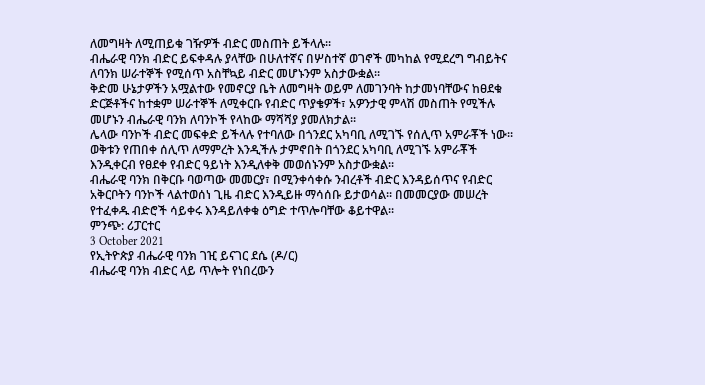ለመግዛት ለሚጠይቁ ገዥዎች ብድር መስጠት ይችላሉ፡፡
ብሔራዊ ባንክ ብድር ይፍቀዳሉ ያላቸው በሁለተኛና በሦስተኛ ወገኖች መካከል የሚደረግ ግብይትና ለባንክ ሠራተኞች የሚሰጥ አስቸኳይ ብድር መሆኑንም አስታውቋል፡፡
ቅድመ ሁኔታዎችን አሟልተው የመኖርያ ቤት ለመግዛት ወይም ለመገንባት ከታመነባቸውና ከፀደቁ ድርጅቶችና ከተቋም ሠራተኞች ለሚቀርቡ የብድር ጥያቄዎች፣ አዎንታዊ ምላሽ መስጠት የሚችሉ መሆኑን ብሔራዊ ባንክ ለባንኮች የላከው ማሻሻያ ያመለክታል፡፡
ሌላው ባንኮች ብድር መፍቀድ ይችላሉ የተባለው በጎንደር አካባቢ ለሚገኙ የሰሊጥ አምራቾች ነው፡፡ ወቅቱን የጠበቀ ሰሊጥ ለማምረት እንዲችሉ ታምኖበት በጎንደር አካባቢ ለሚገኙ አምራቾች እንዲቀርብ የፀደቀ የብድር ዓይነት እንዲለቀቅ መወሰኑንም አስታውቋል፡፡
ብሔራዊ ባንክ በቅርቡ ባወጣው መመርያ፣ በሚንቀሳቀሱ ንብረቶች ብድር እንዳይሰጥና የብድር አቅርቦትን ባንኮች ላልተወሰነ ጊዜ ብድር እንዲይዙ ማሳሰቡ ይታወሳል፡፡ በመመርያው መሠረት የተፈቀዱ ብድሮች ሳይቀሩ እንዳይለቀቁ ዕግድ ተጥሎባቸው ቆይተዋል፡፡
ምንጭ: ሪፓርተር
3 October 2021
የኢትዮጵያ ብሔራዊ ባንክ ገዢ ይናገር ደሴ (ዶ/ር)
ብሔራዊ ባንክ ብድር ላይ ጥሎት የነበረውን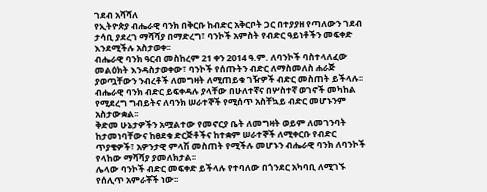ገደብ አሻሻለ
የኢትዮጵያ ብሔራዊ ባንክ በቅርቡ ከብድር አቅርቦት ጋር በተያያዘ የጣለውን ገደብ ታሳቢ ያደረገ ማሻሻያ በማድረግ፣ ባንኮች አምስት የብድር ዓይነቶችን መፍቀድ እንደሚችሉ አስታወቀ፡፡
ብሔራዊ ባንክ ዓርብ መስከረም 21 ቀን 2014 ዓ.ም. ለባንኮች ባስተላለፈው መልዕክት እንዳስታወቀው፣ ባንኮች የሰጡትን ብድር ለማስመለስ ሐራጅ ያወጧቸውን ንብረቶች ለመግዛት ለሚጠይቁ ገዥዎች ብድር መስጠት ይችላሉ፡፡
ብሔራዊ ባንክ ብድር ይፍቀዳሉ ያላቸው በሁለተኛና በሦስተኛ ወገኖች መካከል የሚደረግ ግብይትና ለባንክ ሠራተኞች የሚሰጥ አስቸኳይ ብድር መሆኑንም አስታውቋል፡፡
ቅድመ ሁኔታዎችን አሟልተው የመኖርያ ቤት ለመግዛት ወይም ለመገንባት ከታመነባቸውና ከፀደቁ ድርጅቶችና ከተቋም ሠራተኞች ለሚቀርቡ የብድር ጥያቄዎች፣ አዎንታዊ ምላሽ መስጠት የሚችሉ መሆኑን ብሔራዊ ባንክ ለባንኮች የላከው ማሻሻያ ያመለክታል፡፡
ሌላው ባንኮች ብድር መፍቀድ ይችላሉ የተባለው በጎንደር አካባቢ ለሚገኙ የሰሊጥ አምራቾች ነው፡፡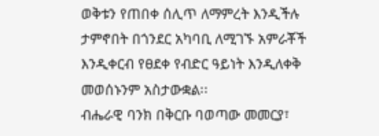ወቅቱን የጠበቀ ሰሊጥ ለማምረት እንዲችሉ ታምኖበት በጎንደር አካባቢ ለሚገኙ አምራቾች እንዲቀርብ የፀደቀ የብድር ዓይነት እንዲለቀቅ መወሰኑንም አስታውቋል፡፡
ብሔራዊ ባንክ በቅርቡ ባወጣው መመርያ፣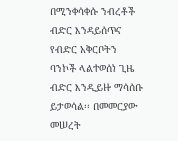በሚንቀሳቀሱ ንብረቶች ብድር እንዳይሰጥና የብድር አቅርቦትን ባንኮች ላልተወሰነ ጊዜ ብድር እንዲይዙ ማሳሰቡ ይታወሳል፡፡ በመመርያው መሠረት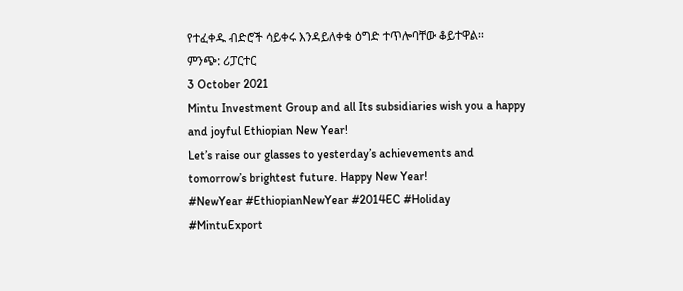የተፈቀዱ ብድሮች ሳይቀሩ እንዳይለቀቁ ዕግድ ተጥሎባቸው ቆይተዋል፡፡
ምንጭ: ሪፓርተር
3 October 2021
Mintu Investment Group and all Its subsidiaries wish you a happy and joyful Ethiopian New Year!
Let’s raise our glasses to yesterday’s achievements and tomorrow’s brightest future. Happy New Year!
#NewYear #EthiopianNewYear #2014EC #Holiday #MintuExport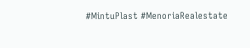#MintuPlast #MenoriaRealestate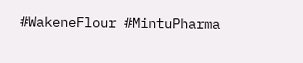#WakeneFlour #MintuPharma